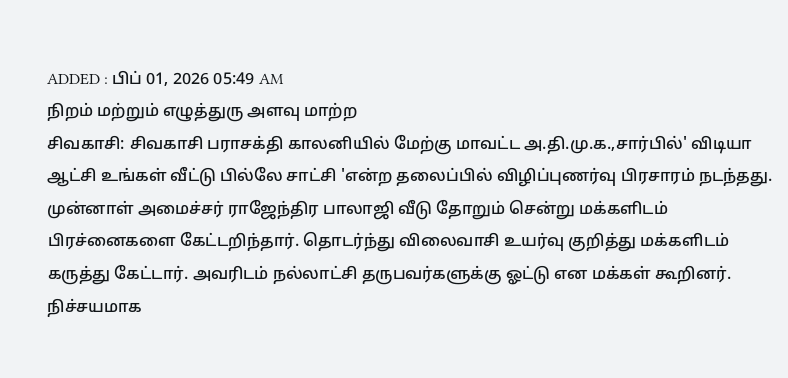ADDED : பிப் 01, 2026 05:49 AM
நிறம் மற்றும் எழுத்துரு அளவு மாற்ற
சிவகாசி: சிவகாசி பராசக்தி காலனியில் மேற்கு மாவட்ட அ.தி.மு.க.,சார்பில்' விடியா ஆட்சி உங்கள் வீட்டு பில்லே சாட்சி 'என்ற தலைப்பில் விழிப்புணர்வு பிரசாரம் நடந்தது.
முன்னாள் அமைச்சர் ராஜேந்திர பாலாஜி வீடு தோறும் சென்று மக்களிடம் பிரச்னைகளை கேட்டறிந்தார். தொடர்ந்து விலைவாசி உயர்வு குறித்து மக்களிடம் கருத்து கேட்டார். அவரிடம் நல்லாட்சி தருபவர்களுக்கு ஓட்டு என மக்கள் கூறினர். நிச்சயமாக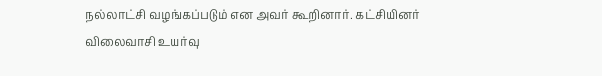நல்லாட்சி வழங்கப்படும் என அவர் கூறினார். கட்சியினர் விலைவாசி உயர்வு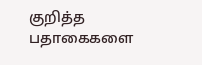குறித்த பதாகைகளை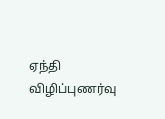ஏந்தி விழிப்புணர்வு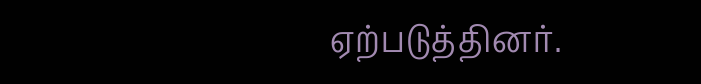ஏற்படுத்தினர்.